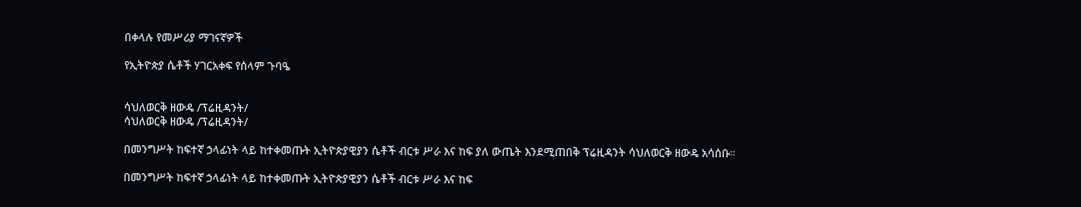በቀላሉ የመሥሪያ ማገናኛዎች

የኢትዮጵያ ሴቶች ሃገርአቀፍ የሰላም ጉባዔ


ሳህለወርቅ ዘውዴ /ፕሬዚዳንት/
ሳህለወርቅ ዘውዴ /ፕሬዚዳንት/

በመንግሥት ከፍተኛ ኃላፊነት ላይ ከተቀመጡት ኢትዮጵያዊያን ሴቶች ብርቱ ሥራ እና ከፍ ያለ ውጤት እንደሚጠበቅ ፕሬዚዳንት ሳህለወርቅ ዘውዴ አሳሰቡ።

በመንግሥት ከፍተኛ ኃላፊነት ላይ ከተቀመጡት ኢትዮጵያዊያን ሴቶች ብርቱ ሥራ እና ከፍ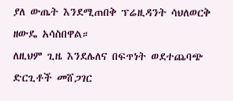ያለ ውጤት እንደሚጠበቅ ፕሬዚዳንት ሳህለወርቅ ዘውዴ አሳስበዋል።
ለዚህም ጊዜ እንደሌለና በፍጥነት ወደተጨባጭ ድርጊቶች መሸጋገር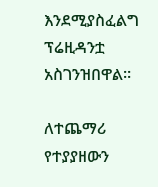እንደሚያስፈልግ ፕሬዚዳንቷ አስገንዝበዋል።

ለተጨማሪ የተያያዘውን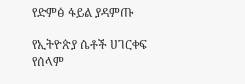የድምፅ ፋይል ያዳምጡ

የኢትዮጵያ ሴቶች ሀገርቀፍ የሰላም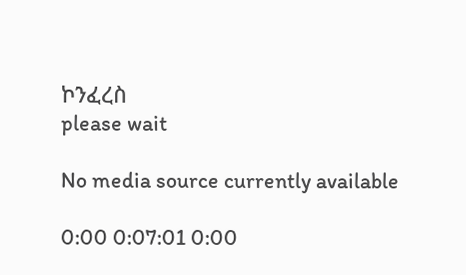ኮንፈረስ
please wait

No media source currently available

0:00 0:07:01 0:00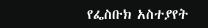የፌስቡክ አስተያየት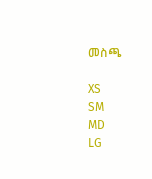መስጫ

XS
SM
MD
LG